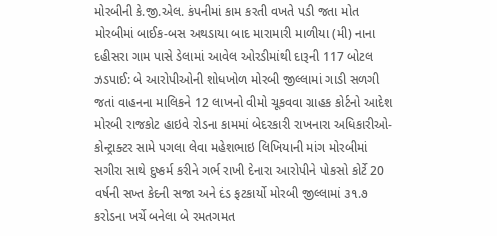મોરબીની કે.જી.એલ. કંપનીમાં કામ કરતી વખતે પડી જતા મોત મોરબીમાં બાઈક-બસ અથડાયા બાદ મારામારી માળીયા (મી) નાના દહીસરા ગામ પાસે ડેલામાં આવેલ ઓરડીમાંથી દારૂની 117 બોટલ ઝડપાઈ: બે આરોપીઓની શોધખોળ મોરબી જીલ્લામાં ગાડી સળગી જતાં વાહનના માલિકને 12 લાખનો વીમો ચૂકવવા ગ્રાહક કોર્ટનો આદેશ મોરબી રાજકોટ હાઇવે રોડના કામમાં બેદરકારી રાખનારા અધિકારીઓ-કોન્ટ્રાક્ટર સામે પગલા લેવા મહેશભાઇ લિખિયાની માંગ મોરબીમાં સગીરા સાથે દુષ્કર્મ કરીને ગર્ભ રાખી દેનારા આરોપીને પોકસો કોર્ટે 20 વર્ષની સખ્ત કેદની સજા અને દંડ ફટકાર્યો મોરબી જીલ્લામાં ૩૧.૭ કરોડના ખર્ચે બનેલા બે રમતગમત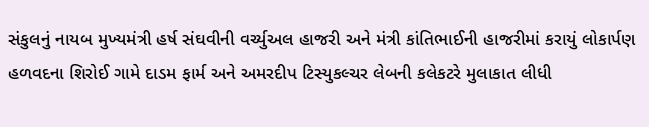સંકુલનું નાયબ મુખ્યમંત્રી હર્ષ સંઘવીની વર્ચ્યુઅલ હાજરી અને મંત્રી કાંતિભાઈની હાજરીમાં કરાયું લોકાર્પણ હળવદના શિરોઈ ગામે દાડમ ફાર્મ અને અમરદીપ ટિસ્યુકલ્ચર લેબની કલેકટરે મુલાકાત લીધી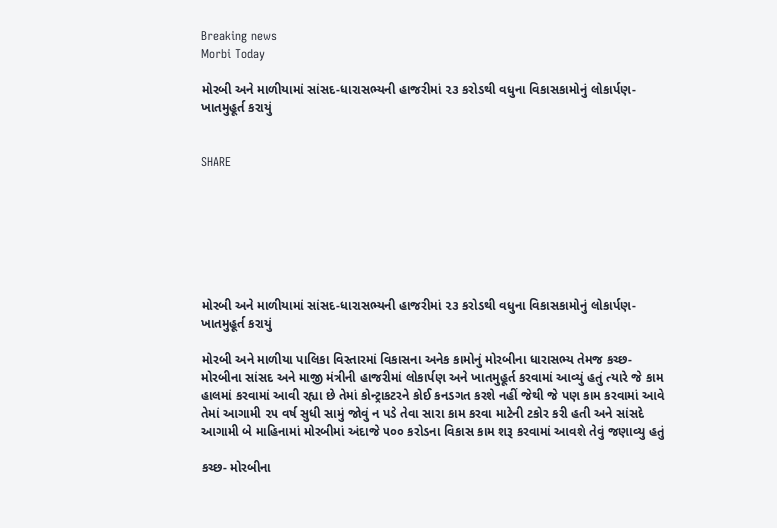Breaking news
Morbi Today

મોરબી અને માળીયામાં સાંસદ-ધારાસભ્યની હાજરીમાં ૨૩ કરોડથી વધુના વિકાસકામોનું લોકાર્પણ-ખાતમુહૂર્ત કરાયું


SHARE







મોરબી અને માળીયામાં સાંસદ-ધારાસભ્યની હાજરીમાં ૨૩ કરોડથી વધુના વિકાસકામોનું લોકાર્પણ-ખાતમુહૂર્ત કરાયું

મોરબી અને માળીયા પાલિકા વિસ્તારમાં વિકાસના અનેક કામોનું મોરબીના ધારાસભ્ય તેમજ કચ્છ-મોરબીના સાંસદ અને માજી મંત્રીની હાજરીમાં લોકાર્પણ અને ખાતમુહૂર્ત કરવામાં આવ્યું હતું ત્યારે જે કામ હાલમાં કરવામાં આવી રહ્યા છે તેમાં કોન્ટ્રાકટરને કોઈ કનડગત કરશે નહીં જેથી જે પણ કામ કરવામાં આવે તેમાં આગામી ૨૫ વર્ષ સુધી સામું જોવું ન પડે તેવા સારા કામ કરવા માટેની ટકોર કરી હતી અને સાંસદે આગામી બે માહિનામાં મોરબીમાં અંદાજે ૫૦૦ કરોડના વિકાસ કામ શરૂ કરવામાં આવશે તેવું જણાવ્યુ હતું

કચ્છ- મોરબીના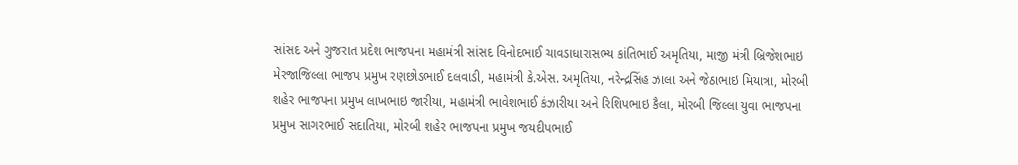સાંસદ અને ગુજરાત પ્રદેશ ભાજપના મહામંત્રી સાંસદ વિનોદભાઈ ચાવડાધારાસભ્ય કાંતિભાઈ અમૃતિયા, માજી મંત્રી બ્રિજેશભાઇ મેરજાજિલ્લા ભાજપ પ્રમુખ રણછોડભાઈ દલવાડી, મહામંત્રી કે.એસ. અમૃતિયા, નરેન્દ્રસિંહ ઝાલા અને જેઠાભાઇ મિયાત્રા, મોરબી શહેર ભાજપના પ્રમુખ લાખભાઇ જારીયા, મહામંત્રી ભાવેશભાઈ કંઝારીયા અને રિશિપભાઇ કૈલા, મોરબી જિલ્લા યુવા ભાજપના પ્રમુખ સાગરભાઈ સદાતિયા, મોરબી શહેર ભાજપના પ્રમુખ જયદીપભાઈ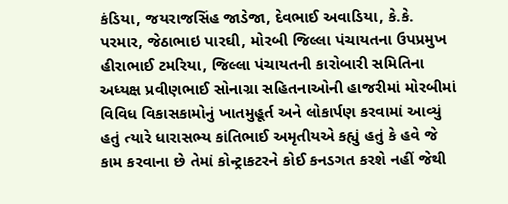કંડિયા, જયરાજસિંહ જાડેજા, દેવભાઈ અવાડિયા, કે.કે. પરમાર, જેઠાભાઇ પારઘી, મોરબી જિલ્લા પંચાયતના ઉપપ્રમુખ હીરાભાઈ ટમરિયા, જિલ્લા પંચાયતની કારોબારી સમિતિના અધ્યક્ષ પ્રવીણભાઈ સોનાગ્રા સહિતનાઓની હાજરીમાં મોરબીમાં વિવિધ વિકાસકામોનું ખાતમુહૂર્ત અને લોકાર્પણ કરવામાં આવ્યું હતું ત્યારે ધારાસભ્ય કાંતિભાઈ અમૃતીયએ કહ્યું હતું કે હવે જે કામ કરવાના છે તેમાં કોન્ટ્રાકટરને કોઈ કનડગત કરશે નહીં જેથી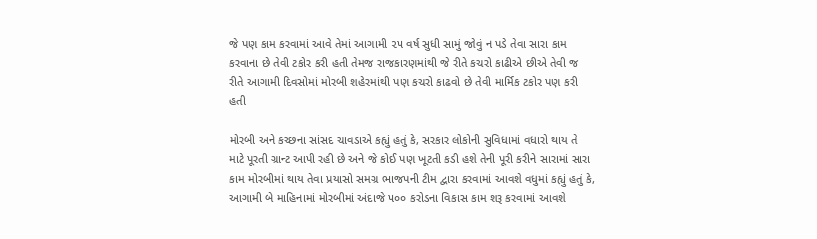જે પણ કામ કરવામાં આવે તેમાં આગામી ૨૫ વર્ષ સુધી સામું જોવું ન પડે તેવા સારા કામ કરવાના છે તેવી ટકોર કરી હતી તેમજ રાજકારણમાંથી જે રીતે કચરો કાઢીએ છીએ તેવી જ રીતે આગામી દિવસોમાં મોરબી શહેરમાંથી પણ કચરો કાઢવો છે તેવી માર્મિક ટકોર પણ કરી હતી

મોરબી અને કચ્છના સાંસદ ચાવડાએ કહ્યું હતું કે, સરકાર લોકોની સુવિધામાં વધારો થાય તે માટે પૂરતી ગ્રાન્ટ આપી રહી છે અને જે કોઈ પણ ખૂટતી કડી હશે તેની પૂરી કરીને સારામાં સારા કામ મોરબીમાં થાય તેવા પ્રયાસો સમગ્ર ભાજપની ટીમ દ્વારા કરવામાં આવશે વધુમાં કહ્યું હતું કે, આગામી બે માહિનામાં મોરબીમાં અંદાજે ૫૦૦ કરોડના વિકાસ કામ શરૂ કરવામાં આવશે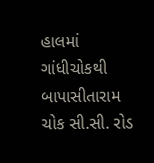હાલમાં ગાંધીચોકથી બાપાસીતારામ ચોક સી.સી. રોડ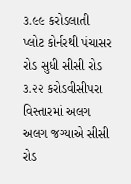૩.૯૯ કરોડલાતી પ્લોટ કોર્નરથી પંચાસર રોડ સુધી સીસી રોડ ૩.૨૨ કરોડવીસીપરા વિસ્તારમાં અલગ અલગ જગ્યાએ સીસી રોડ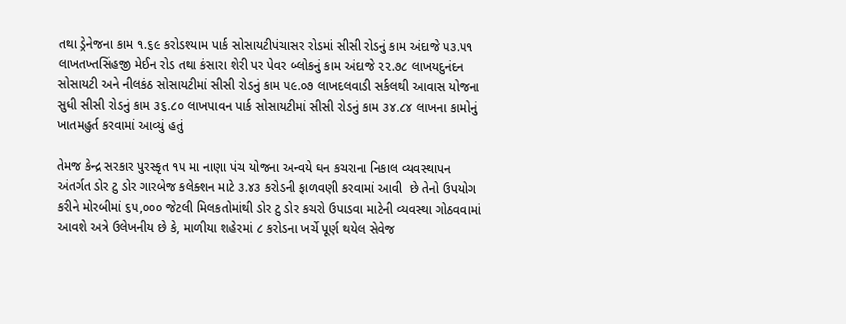તથા ડ્રેનેજના કામ ૧.૬૯ કરોડશ્યામ પાર્ક સોસાયટીપંચાસર રોડમાં સીસી રોડનું કામ અંદાજે ૫૩.૫૧ લાખતખ્તસિંહજી મેઈન રોડ તથા કંસારા શેરી પર પેવર બ્લોકનું કામ અંદાજે ૨૨.૭૮ લાખયદુનંદન સોસાયટી અને નીલકંઠ સોસાયટીમાં સીસી રોડનું કામ ૫૯.૦૭ લાખદલવાડી સર્કલથી આવાસ યોજના સુધી સીસી રોડનું કામ ૩૬.૮૦ લાખપાવન પાર્ક સોસાયટીમાં સીસી રોડનું કામ ૩૪.૮૪ લાખના કામોનું ખાતમહુર્ત કરવામાં આવ્યું હતું

તેમજ કેન્દ્ર સરકાર પુરસ્કૃત ૧૫ મા નાણા પંચ યોજના અન્વયે ઘન કચરાના નિકાલ વ્યવસ્થાપન અંતર્ગત ડોર ટુ ડોર ગારબેજ કલેક્શન માટે ૩.૪૩ કરોડની ફાળવણી કરવામાં આવી  છે તેનો ઉપયોગ કરીને મોરબીમાં ૬૫,૦૦૦ જેટલી મિલકતોમાંથી ડોર ટુ ડોર કચરો ઉપાડવા માટેની વ્યવસ્થા ગોઠવવામાં આવશે અત્રે ઉલેખનીય છે કે, માળીયા શહેરમાં ૮ કરોડના ખર્ચે પૂર્ણ થયેલ સેવેજ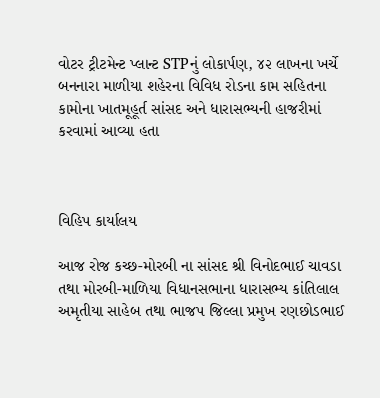વોટર ટ્રીટમેન્ટ પ્લાન્ટ STPનું લોકાર્પણ, ૪૨ લાખના ખર્ચે બનનારા માળીયા શહેરના વિવિધ રોડના કામ સહિતના કામોના ખાતમૂહૂર્ત સાંસદ અને ધારાસભ્યની હાજરીમાં કરવામાં આવ્યા હતા



વિહિપ કાર્યાલય

આજ રોજ કચ્છ-મોરબી ના સાંસદ શ્રી વિનોદભાઈ ચાવડા તથા મોરબી-માળિયા વિધાનસભાના ધારાસભ્ય કાંતિલાલ અમૃતીયા સાહેબ તથા ભાજપ જિલ્લા પ્રમુખ રણછોડભાઈ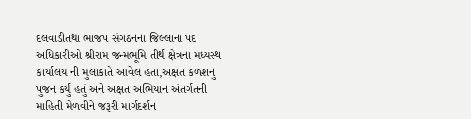દલવાડીતથા ભાજપ સંગઠનના જિલ્લાના પદ અધિકારીઓ શ્રીરામ જન્મભૂમિ તીર્થ ક્ષેત્રના મધ્યસ્થ કાર્યાલય ની મુલાકાતે આવેલ હતા,અક્ષત કળશનુ પુજન કર્યું હતું અને અક્ષત અભિયાન અંતર્ગતની માહિતી મેળવીને જરૂરી માર્ગદર્શન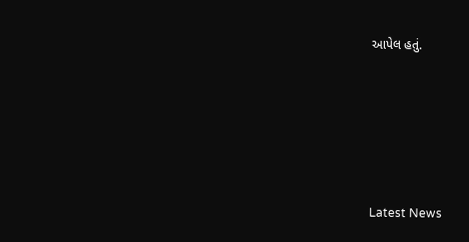આપેલ હતું.






Latest News